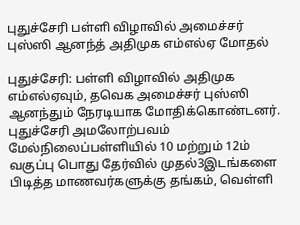புதுச்சேரி பள்ளி விழாவில் அமைச்சர் புஸ்ஸி ஆனந்த் அதிமுக எம்எல்ஏ மோதல்

புதுச்சேரி: பள்ளி விழாவில் அதிமுக எம்எல்ஏவும், தவெக அமைச்சர் புஸ்ஸி ஆனந்தும் நேரடியாக மோதிக்கொண்டனர். புதுச்சேரி அமலோற்பவம் மேல்நிலைப்பள்ளியில் 10 மற்றும் 12ம் வகுப்பு பொது தேர்வில் முதல்3இடங்களை பிடித்த மாணவர்களுக்கு தங்கம், வெள்ளி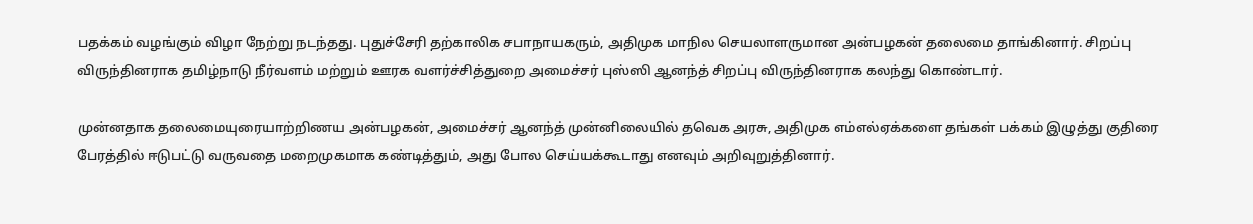பதக்கம் வழங்கும் விழா நேற்று நடந்தது. புதுச்சேரி தற்காலிக சபாநாயகரும், அதிமுக மாநில செயலாளருமான அன்பழகன் தலைமை தாங்கினார். சிறப்பு விருந்தினராக தமிழ்நாடு நீர்வளம் மற்றும் ஊரக வளர்ச்சித்துறை அமைச்சர் புஸ்ஸி ஆனந்த் சிறப்பு விருந்தினராக கலந்து கொண்டார்.

முன்னதாக தலைமையுரையாற்றிணய அன்பழகன், அமைச்சர் ஆனந்த் முன்னிலையில் தவெக அரசு, அதிமுக எம்எல்ஏக்களை தங்கள் பக்கம் இழுத்து குதிரை பேரத்தில் ஈடுபட்டு வருவதை மறைமுகமாக கண்டித்தும், அது போல செய்யக்கூடாது எனவும் அறிவுறுத்தினார்.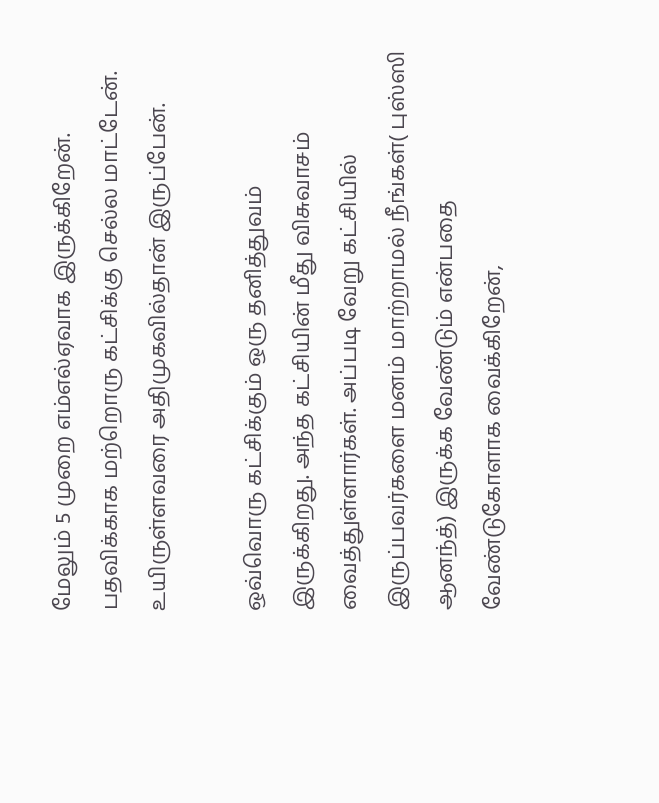மேலும் 5 முறை எம்எல்ஏவாக இருக்கிறேன். பதவிக்காக மற்றொரு கட்சிக்கு செல்ல மாட்டேன். உயிருள்ளவரை அதிமுகவில்தான் இருப்பேன்.

ஒவ்வொரு கட்சிக்கும் ஒரு தனித்துவம் இருக்கிறது. அந்த கட்சியின் மீது விசுவாசம் வைத்துள்ளார்கள். அப்படி வேறு கட்சியில் இருப்பவர்களை மனம் மாற்றாமல் நீங்கள்( புஸ்ஸி ஆனந்த்) இருக்க வேண்டும் என்பதை வேண்டுகோளாக வைக்கிறேன்,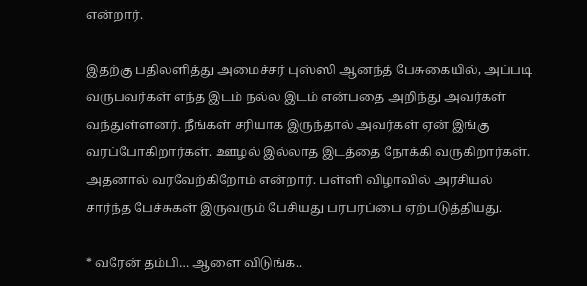என்றார்.

இதற்கு பதிலளித்து அமைச்சர் புஸ்ஸி ஆனந்த் பேசுகையில், அப்படி வருபவர்கள் எந்த இடம் நல்ல இடம் என்பதை அறிந்து அவர்கள் வந்துள்ளனர். நீங்கள் சரியாக இருந்தால் அவர்கள் ஏன் இங்கு வரப்போகிறார்கள். ஊழல் இல்லாத இடத்தை நோக்கி வருகிறார்கள். அதனால் வரவேற்கிறோம் என்றார். பள்ளி விழாவில் அரசியல் சார்ந்த பேச்சுகள் இருவரும் பேசியது பரபரப்பை ஏற்படுத்தியது.

* வரேன் தம்பி… ஆளை விடுங்க..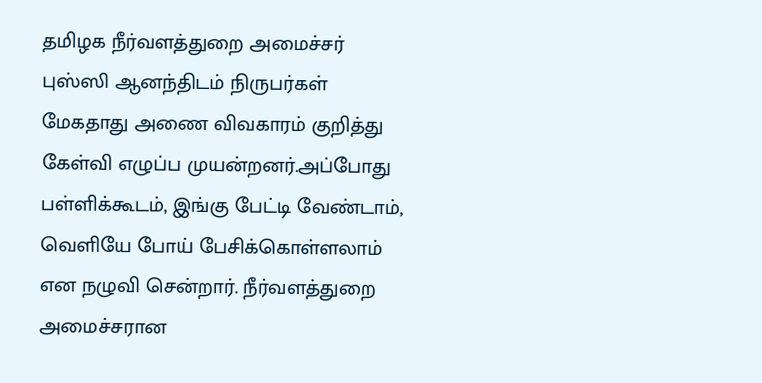தமிழக நீர்வளத்துறை அமைச்சர் புஸ்ஸி ஆனந்திடம் நிருபர்கள் மேகதாது அணை விவகாரம் குறித்து கேள்வி எழுப்ப முயன்றனர்.அப்போது பள்ளிக்கூடம், இங்கு பேட்டி வேண்டாம், வெளியே போய் பேசிக்கொள்ளலாம் என நழுவி சென்றார். நீர்வளத்துறை அமைச்சரான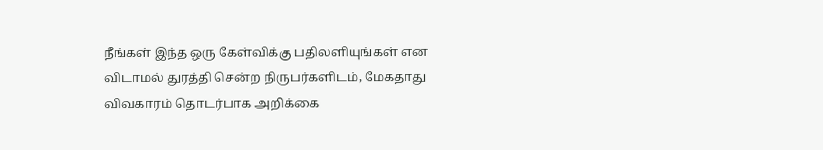நீங்கள் இந்த ஒரு கேள்விக்கு பதிலளியுங்கள் என விடாமல் துரத்தி சென்ற நிருபர்களிடம், மேகதாது விவகாரம் தொடர்பாக அறிக்கை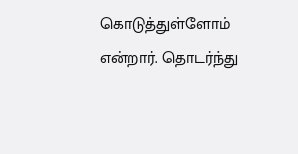கொடுத்துள்ளோம் என்றார். தொடர்ந்து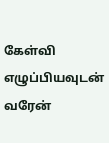கேள்வி எழுப்பியவுடன் வரேன்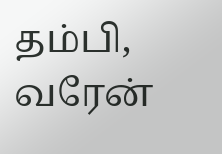தம்பி, வரேன்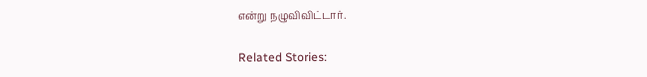என்று நழுவிவிட்டார்.

Related Stories: